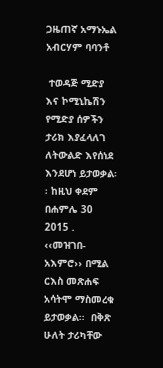ጋዜጠኛ አማኑኤል አብርሃም ባባንቶ

 ተወዳጅ ሚድያ እና ኮሚኒኬሽን  የሚድያ ሰዎችን ታሪክ እያፈላለገ ለትውልድ እየሰነደ እንደሆነ ይታወቃል፡፡ ከዚህ ቀደም በሐምሌ 30 2015 . ‹‹መዝገበ-አእምሮ›› በሚል ርእስ መጽሐፍ አሳትሞ ማስመረቁ ይታወቃል፡፡  በቅጽ ሁለት ታሪካቸው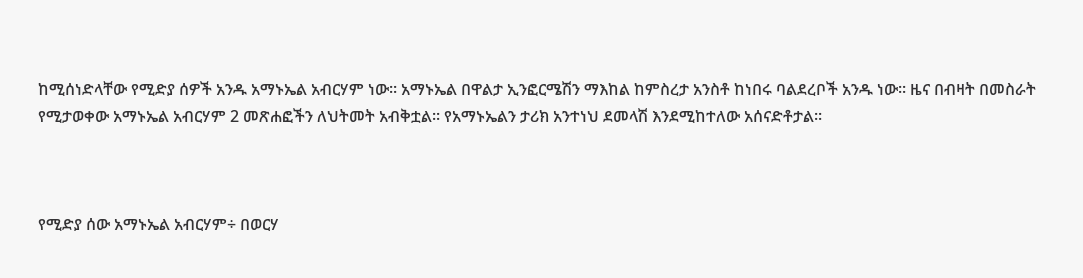ከሚሰነድላቸው የሚድያ ሰዎች አንዱ አማኑኤል አብርሃም ነው፡፡ አማኑኤል በዋልታ ኢንፎርሜሽን ማእከል ከምስረታ አንስቶ ከነበሩ ባልደረቦች አንዱ ነው፡፡ ዜና በብዛት በመስራት የሚታወቀው አማኑኤል አብርሃም 2 መጽሐፎችን ለህትመት አብቅቷል፡፡ የአማኑኤልን ታሪክ አንተነህ ደመላሽ እንደሚከተለው አሰናድቶታል፡፡



የሚድያ ሰው አማኑኤል አብርሃም÷ በወርሃ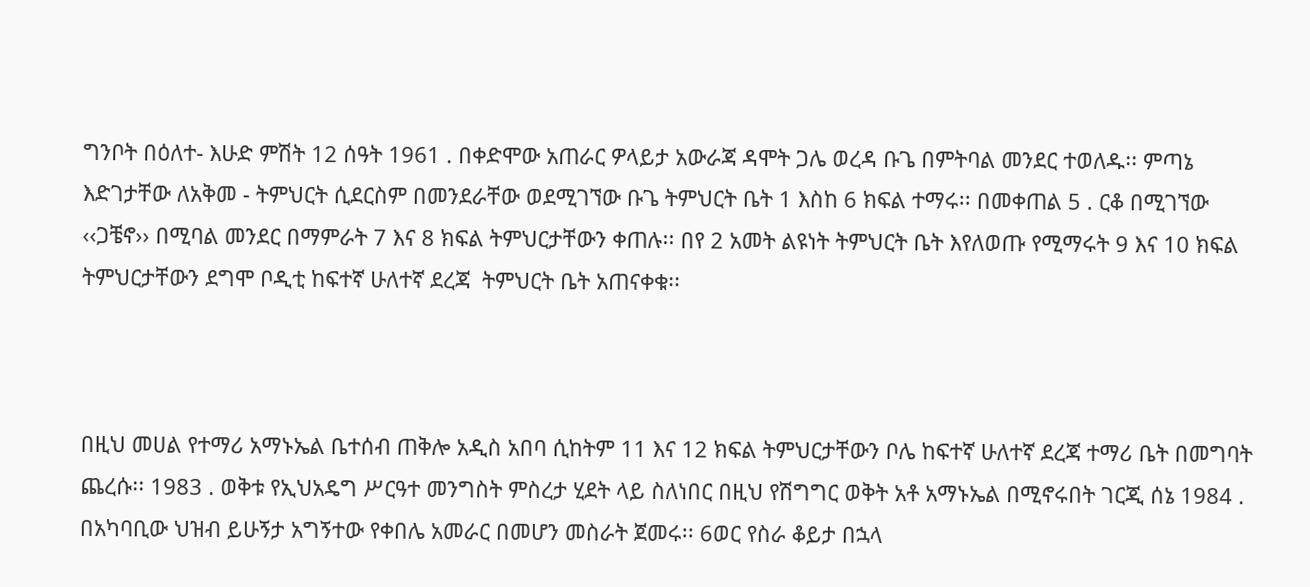ግንቦት በዕለተ- እሁድ ምሽት 12 ሰዓት 1961 . በቀድሞው አጠራር ዎላይታ አውራጃ ዳሞት ጋሌ ወረዳ ቡጌ በምትባል መንደር ተወለዱ፡፡ ምጣኔ እድገታቸው ለአቅመ - ትምህርት ሲደርስም በመንደራቸው ወደሚገኘው ቡጌ ትምህርት ቤት 1 እስከ 6 ክፍል ተማሩ፡፡ በመቀጠል 5 . ርቆ በሚገኘው ‹‹ጋቼኖ›› በሚባል መንደር በማምራት 7 እና 8 ክፍል ትምህርታቸውን ቀጠሉ፡፡ በየ 2 አመት ልዩነት ትምህርት ቤት እየለወጡ የሚማሩት 9 እና 10 ክፍል ትምህርታቸውን ደግሞ ቦዲቲ ከፍተኛ ሁለተኛ ደረጃ  ትምህርት ቤት አጠናቀቁ፡፡



በዚህ መሀል የተማሪ አማኑኤል ቤተሰብ ጠቅሎ አዲስ አበባ ሲከትም 11 እና 12 ክፍል ትምህርታቸውን ቦሌ ከፍተኛ ሁለተኛ ደረጃ ተማሪ ቤት በመግባት ጨረሱ፡፡ 1983 . ወቅቱ የኢህአዴግ ሥርዓተ መንግስት ምስረታ ሂደት ላይ ስለነበር በዚህ የሽግግር ወቅት አቶ አማኑኤል በሚኖሩበት ገርጂ ሰኔ 1984 . በአካባቢው ህዝብ ይሁኝታ አግኝተው የቀበሌ አመራር በመሆን መስራት ጀመሩ፡፡ 6ወር የስራ ቆይታ በኋላ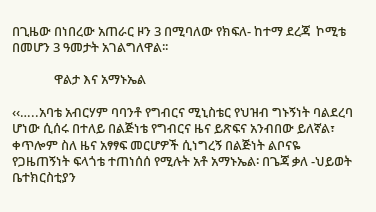በጊዜው በነበረው አጠራር ዞን 3 በሚባለው የክፍለ- ከተማ ደረጃ  ኮሚቴ በመሆን 3 ዓመታት አገልግለዋል፡፡

              ዋልታ እና አማኑኤል

‹‹…..አባቴ አብርሃም ባባንቶ የግብርና ሚኒስቴር የህዝብ ግኑኝነት ባልደረባ ሆነው ሲሰሩ በተለይ በልጅነቴ የግብርና ዜና ይጽፍና አንብበው ይለኛል፣ ቀጥሎም ስለ ዜና አፃፃፍ መርሆዎች ሲነግረኝ በልጅነት ልቦናዬ የጋዜጠኝነት ፍላጎቴ ተጠነሰሰ የሚሉት አቶ አማኑኤል፡ በጌጃ ቃለ -ህይወት ቤተክርስቲያን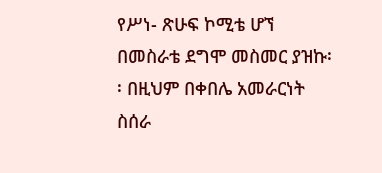የሥነ- ጽሁፍ ኮሚቴ ሆኘ በመስራቴ ደግሞ መስመር ያዝኩ፡፡ በዚህም በቀበሌ አመራርነት ስሰራ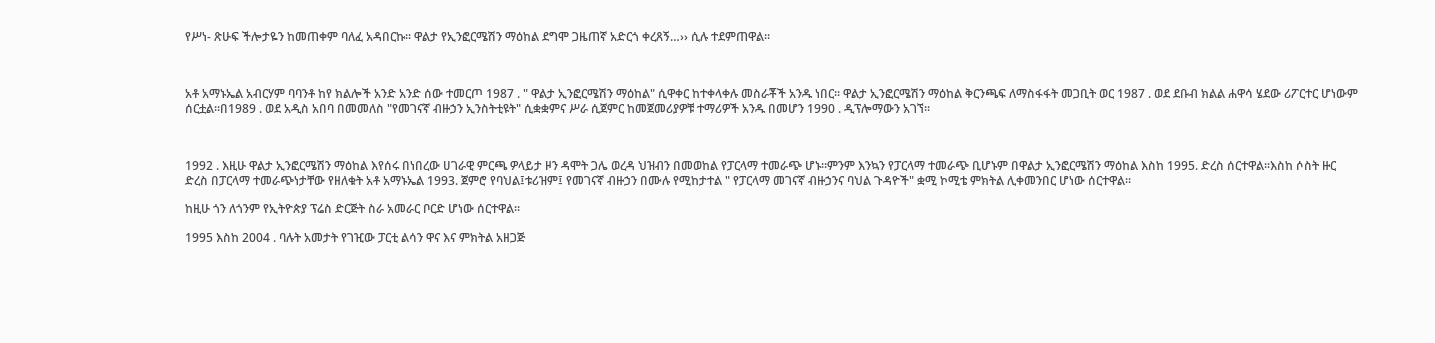የሥነ- ጽሁፍ ችሎታዬን ከመጠቀም ባለፈ አዳበርኩ፡፡ ዋልታ የኢንፎርሜሽን ማዕከል ደግሞ ጋዜጠኛ አድርጎ ቀረጸኝ…›› ሲሉ ተደምጠዋል፡፡



አቶ አማኑኤል አብርሃም ባባንቶ ከየ ክልሎች አንድ አንድ ሰው ተመርጦ 1987 . " ዋልታ ኢንፎርሜሽን ማዕከል" ሲዋቀር ከተቀላቀሉ መስራቾች አንዱ ነበር፡፡ ዋልታ ኢንፎርሜሽን ማዕከል ቅርንጫፍ ለማስፋፋት መጋቢት ወር 1987 . ወደ ደቡብ ክልል ሐዋሳ ሄደው ሪፖርተር ሆነውም ሰርቷል፡፡በ1989 . ወደ አዲስ አበባ በመመለስ "የመገናኛ ብዙኃን ኢንስትቲዩት" ሲቋቋምና ሥራ ሲጀምር ከመጀመሪያዎቹ ተማሪዎች አንዱ በመሆን 1990 . ዲፕሎማውን አገኘ፡፡



1992 . እዚሁ ዋልታ ኢንፎርሜሽን ማዕከል እየሰሩ በነበረው ሀገራዊ ምርጫ ዎላይታ ዞን ዳሞት ጋሌ ወረዳ ህዝብን በመወከል የፓርላማ ተመራጭ ሆኑ።ምንም እንኳን የፓርላማ ተመራጭ ቢሆኑም በዋልታ ኢንፎርሜሽን ማዕከል እስከ 1995. ድረስ ሰርተዋል፡፡እስከ ሶስት ዙር ድረስ በፓርላማ ተመራጭነታቸው የዘለቁት አቶ አማኑኤል 1993. ጀምሮ የባህል፤ቱሪዝም፤ የመገናኛ ብዙኃን በሙሉ የሚከታተል " የፓርላማ መገናኛ ብዙኃንና ባህል ጉዳዮች" ቋሚ ኮሚቴ ምክትል ሊቀመንበር ሆነው ሰርተዋል፡፡

ከዚሁ ጎን ለጎንም የኢትዮጵያ ፕሬስ ድርጅት ስራ አመራር ቦርድ ሆነው ሰርተዋል፡፡

1995 እስከ 2004 . ባሉት አመታት የገዢው ፓርቲ ልሳን ዋና እና ምክትል አዘጋጅ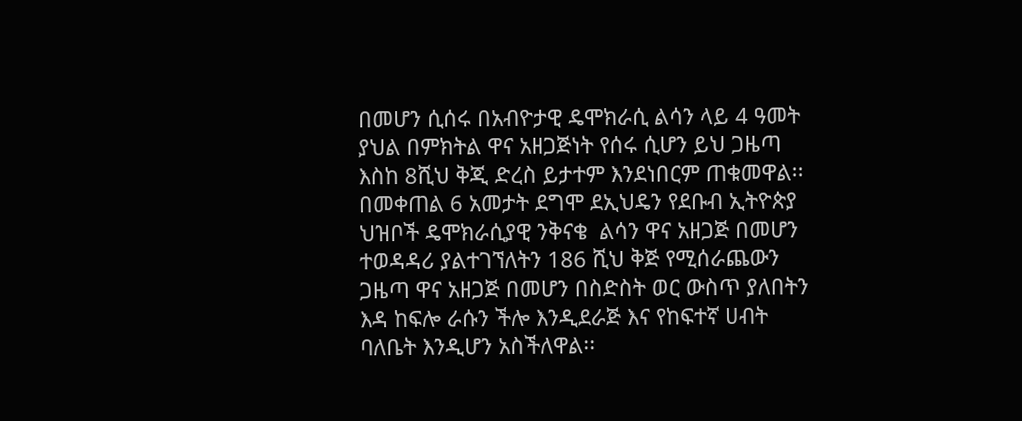በመሆን ሲሰሩ በአብዮታዊ ዴሞክራሲ ልሳን ላይ 4 ዓመት ያህል በምክትል ዋና አዘጋጅነት የሰሩ ሲሆን ይህ ጋዜጣ እስከ 8ሺህ ቅጂ ድረስ ይታተም እንደነበርም ጠቁመዋል፡፡በመቀጠል 6 አመታት ደግሞ ደኢህዴን የደቡብ ኢትዮጵያ ህዝቦች ዴሞክራሲያዊ ንቅናቄ  ልሳን ዋና አዘጋጅ በመሆን ተወዳዳሪ ያልተገኘለትን 186 ሺህ ቅጅ የሚሰራጨውን ጋዜጣ ዋና አዘጋጅ በመሆን በስድስት ወር ውስጥ ያለበትን እዳ ከፍሎ ራሱን ችሎ እንዲደራጅ እና የከፍተኛ ሀብት ባለቤት እንዲሆን አስችለዋል፡፡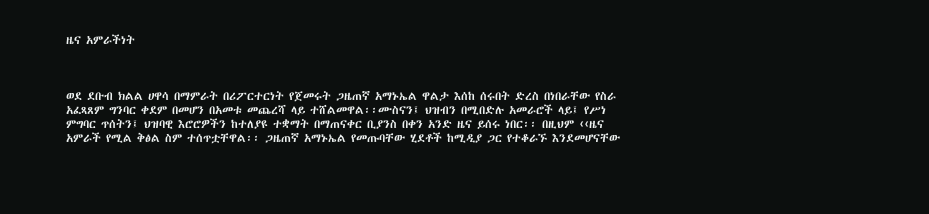ዜና አምራችነት



ወደ ደቡብ ክልል ሀዋሳ በማምራት በሪፖርተርነት የጀመሩት ጋዜጠኛ አማኑኤል ዋልታ እሰከ ሰሩበት ድረስ በነበራቸው የስራ አፈጻጸም ግንባር ቀደም በመሆን በአመቱ መጨረሻ ላይ ተሸልመዋል፡፡ሙስናን፤ ህዝብን በሚበድሉ አመራሮች ላይ፤ የሥነ ምግባር ጥሰትን፤ ህዝባዊ እሮሮዎችን ከተለያዩ ተቋማት በማጠናቀር ቢያንስ በቀን አንድ ዜና ይሰሩ ነበር፡፡ በዚህም ‹‹ዜና አምራች የሚል ቅፅል ስም ተሰጥቷቸዋል፡፡ ጋዜጠኛ አማኑኤል የመጡባቸው ሂደቶች ከሚዲያ ጋር የተቆራኙ እንደመሆናቸው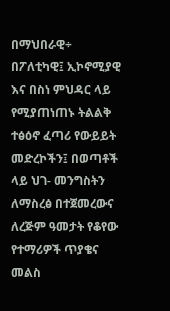በማህበራዊ÷ በፖለቲካዊ፤ ኢኮኖሚያዊ እና በስነ ምህዳር ላይ የሚያጠነጠኑ ትልልቅ ተፅዕኖ ፈጣሪ የውይይት መድረኮችን፤ በወጣቶች ላይ ህገ- መንግስትን ለማስረፅ በተጀመረውና ለረጅም ዓመታት የቆየው የተማሪዎች ጥያቄና መልስ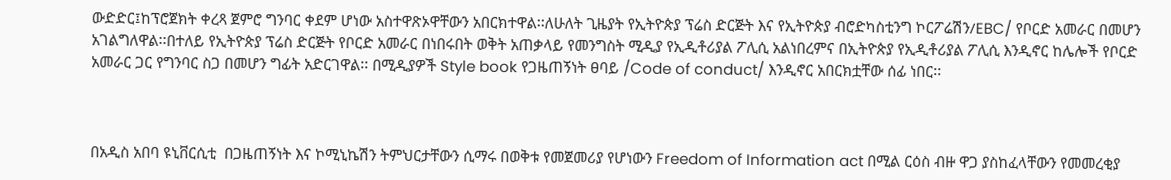ውድድር፤ከፕሮጀክት ቀረጻ ጀምሮ ግንባር ቀደም ሆነው አስተዋጽኦዋቸውን አበርክተዋል፡፡ለሁለት ጊዜያት የኢትዮጵያ ፕሬስ ድርጅት እና የኢትዮጵያ ብሮድካስቲንግ ኮርፖሬሽን/EBC/ የቦርድ አመራር በመሆን አገልግለዋል፡፡በተለይ የኢትዮጵያ ፕሬስ ድርጅት የቦርድ አመራር በነበሩበት ወቅት አጠቃላይ የመንግስት ሚዲያ የኢዲቶሪያል ፖሊሲ አልነበረምና በኢትዮጵያ የኢዲቶሪያል ፖሊሲ እንዲኖር ከሌሎች የቦርድ አመራር ጋር የግንባር ስጋ በመሆን ግፊት አድርገዋል፡፡ በሚዲያዎች Style book የጋዜጠኝነት ፀባይ /Code of conduct/ እንዲኖር አበርክቷቸው ሰፊ ነበር፡፡



በአዲስ አበባ ዩኒቨርሲቲ  በጋዜጠኝነት እና ኮሚኒኬሽን ትምህርታቸውን ሲማሩ በወቅቱ የመጀመሪያ የሆነውን Freedom of Information act በሚል ርዕስ ብዙ ዋጋ ያስከፈላቸውን የመመረቂያ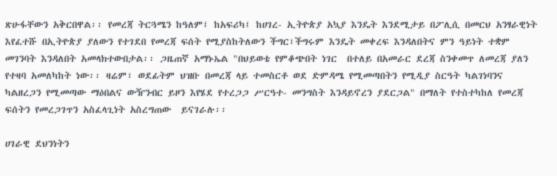ጽሁፋቸውን አቅርበዋል፡፡ የመረጃ ትርጓሜን ከዓለም፤ ከአፍሪካ፤ ከሀገረ- ኢትዮጵያ አኳያ እንዴት እንደሚታይ በፖሊሲ በመርህ አንፃራዊነት እየፈተሹ በኢትዮጵያ ያለውን የተገደበ የመረጃ ፍሰት የሚያስከትለውን ችግር፣ችግሩም እንዴት መቀረፍ እንዳለበትና ምን ዓይነት ተቋም መገንባት እንዳለበት አመላክተውበታል፡፡ ጋዜጠኛ አማኑኤል "በህይወቴ የምቆጭበት ነገር  በተለይ በአመራር ደረጃ ስንቀመጥ ለመረጃ ያለን የተዛባ አመለካከት ነው፡፡ ዛሬም፣ ወደፊትም ህዝቡ በመረጃ ላይ ተመስርቶ ወደ ድምዳሜ የሚመጣበትን የሚዲያ ስርዓት ካልገነባንና ካልዘረጋን የሚመጣው ማዕበልና ውዥንብር ይዞን እየሄደ የተረጋጋ ሥርዓተ- መንግስት እንዳይኖረን ያደርጋል" በማለት የተስተካከለ የመረጃ ፍሰትን የመረጋገጥን አስፈላጊነት አስረግጠው  ይናገራሉ፡፡

ሀገራዊ ደህንነትን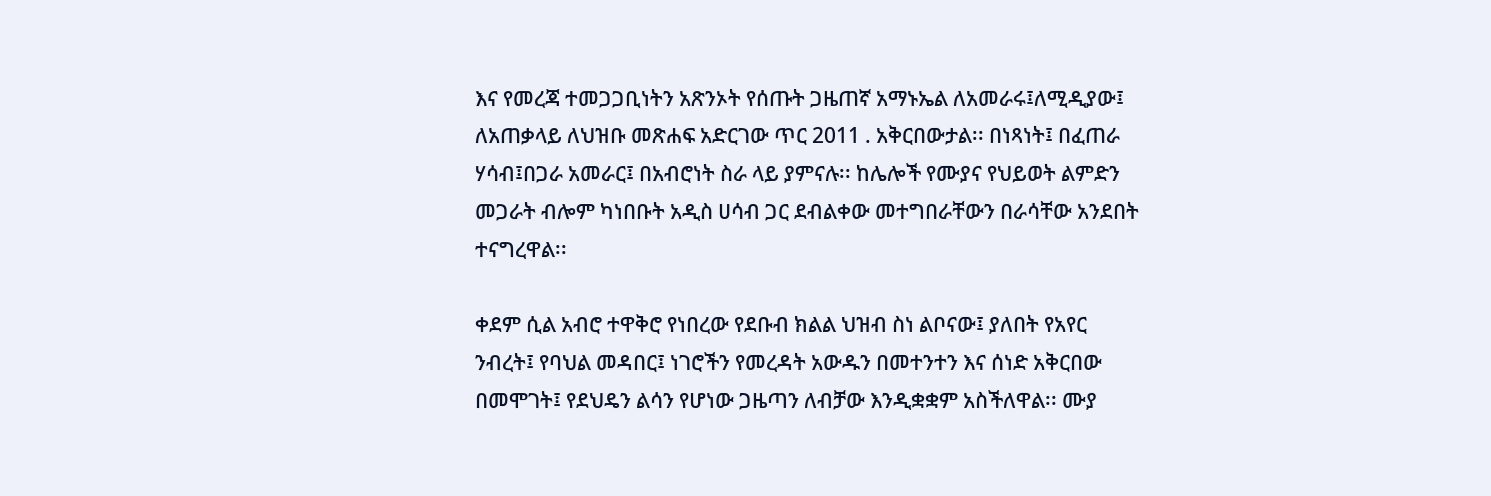እና የመረጃ ተመጋጋቢነትን አጽንኦት የሰጡት ጋዜጠኛ አማኑኤል ለአመራሩ፤ለሚዲያው፤ ለአጠቃላይ ለህዝቡ መጽሐፍ አድርገው ጥር 2011 . አቅርበውታል፡፡ በነጻነት፤ በፈጠራ ሃሳብ፤በጋራ አመራር፤ በአብሮነት ስራ ላይ ያምናሉ፡፡ ከሌሎች የሙያና የህይወት ልምድን መጋራት ብሎም ካነበቡት አዲስ ሀሳብ ጋር ደብልቀው መተግበራቸውን በራሳቸው አንደበት ተናግረዋል፡፡

ቀደም ሲል አብሮ ተዋቅሮ የነበረው የደቡብ ክልል ህዝብ ስነ ልቦናው፤ ያለበት የአየር ንብረት፤ የባህል መዳበር፤ ነገሮችን የመረዳት አውዱን በመተንተን እና ሰነድ አቅርበው በመሞገት፤ የደህዴን ልሳን የሆነው ጋዜጣን ለብቻው እንዲቋቋም አስችለዋል፡፡ ሙያ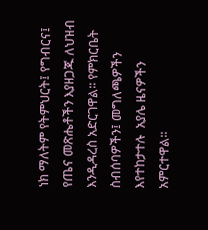ነክ ማለትም የትምህርት፤ የግብርና፤ የጤና መጽሔቶችን እያዘጋጁ ለህዝብ እንዲዳረስ አድርገዋል፡፡ የምክርቤት ስብሰባዎችን፤ መግለጫዎችን እየተከታተሉ  አያሌ ዜናዎችን አምርተዋል፡፡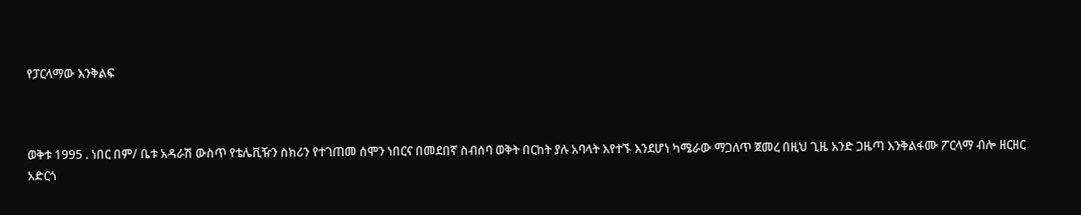የፓርላማው እንቅልፍ



ወቅቱ 1995 . ነበር በም/ ቤቱ አዳራሽ ውስጥ የቴሌቪዥን ስክሪን የተገጠመ ሰሞን ነበርና በመደበኛ ስብሰባ ወቅት በርከት ያሉ አባላት እየተኙ እንደሆነ ካሜራው ማጋለጥ ጀመረ በዚህ ጊዜ አንድ ጋዜጣ እንቅልፋሙ ፖርላማ ብሎ ዘርዘር አድርጎ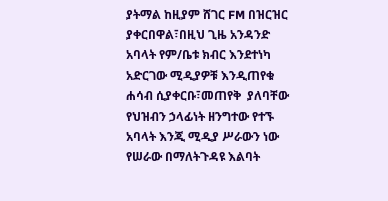ያትማል ከዚያም ሸገር FM በዝርዝር ያቀርበዋል፣በዚህ ጊዜ አንዳንድ አባላት የም/ቤቱ ክብር እንደተነካ አድርገው ሚዲያዎቹ እንዲጠየቁ ሐሳብ ሲያቀርቡ፣መጠየቅ  ያለባቸው የህዝብን ኃላፊነት ዘንግተው የተኙ አባላት እንጂ ሚዲያ ሥራውን ነው የሠራው በማለትጉዳዩ እልባት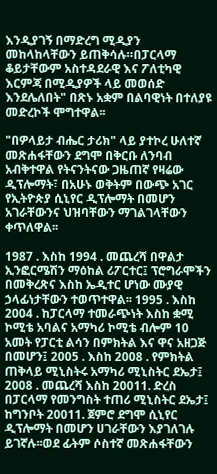እንዲያገኝ በማድረግ ሚዲያን መከላከላቸውን ይጠቅሳሉ።በፓርላማ ቆይታቸውም አስተዳደራዊ እና ፖለቲካዊ እርምጃ በሚዲያዎች ላይ መወሰድ እንደሌለበት" በጽኑ አቋም በልባዊነት በተለያዩ መድረኮች ሞግተዋል፡፡

"በዎላይታ ብሔር ታሪክ" ላይ ያተኮረ ሁለተኛ መጽሐፋቸውን ደግሞ በቅርቡ ለንባብ አብቅተዋል የትናንትናው ጋዜጠኛ የዛሬው ዲፕሎማት፣ በአሁኑ ወቅትም በውጭ አገር የኢትዮጵያ ሲኒየር ዲፕሎማት በመሆን አገራቸውንና ህዝባቸውን ማገልገላቸውን ቀጥለዋል፡፡

1987 . እስከ 1994 . መጨረሻ በዋልታ ኢንፎርሜሽን ማዕከል ሪፖርተር፤ ፕሮግራሞችን በመቅረጽና እስከ ኤዲተር ሆነው ሙያዊ ኃላፊነታቸውን ተወጥተዋል፡፡ 1995 . እስከ 2004 . ከፓርላማ ተመራጭነት እስከ ቋሚ ኮሚቴ አባልና አማካሪ ኮሚቴ ብሎም 10 አመት የፓርቲ ልሳን በምክትል እና ዋና አዘጋጅ በመሆን፤ 2005 . እስከ 2008 . የምክትል ጠቅላይ ሚኒስትሩ አማካሪ ሚኒስትር ደኤታ፤ 2008 . መጨረሻ እስከ 20011. ድረስ በፓርላማ የመንግስት ተጠሪ ሚኒስትር ደኤታ፤ ከግንቦት 20011. ጀምሮ ደግሞ ሲኒየር ዲፕሎማት በመሆን ሀገራቸውን እያገለገሉ ይገኛሉ፡፡ወደ ፊትም ሶስተኛ መጽሐፋቸውን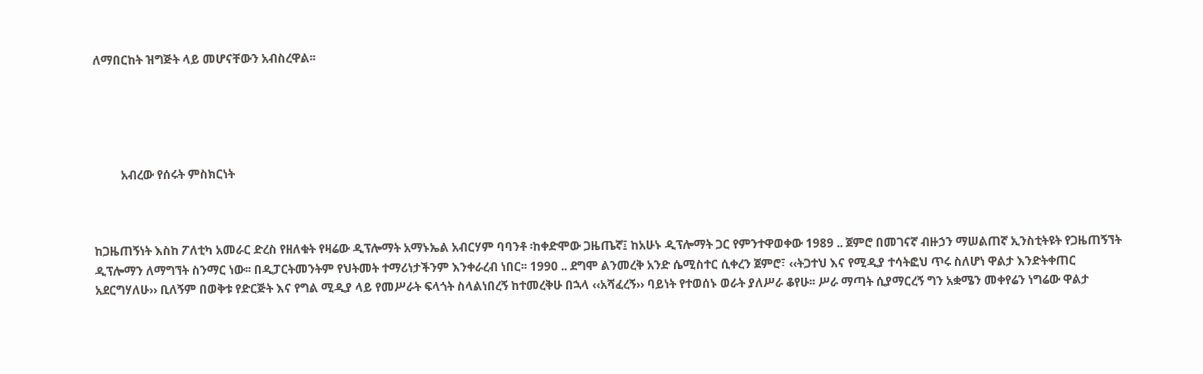ለማበርከት ዝግጅት ላይ መሆናቸውን አብስረዋል፡፡





         አብረው የሰሩት ምስክርነት



ከጋዜጠኝነት እስከ ፖለቲካ አመራር ድረስ የዘለቁት የዛሬው ዲፕሎማት አማኑኤል አብርሃም ባባንቶ ፡ከቀድሞው ጋዜጤኛ፤ ከአሁኑ ዲፕሎማት ጋር የምንተዋወቀው 1989 .. ጀምሮ በመገናኛ ብዙኃን ማሠልጠኛ ኢንስቲትዩት የጋዜጠኝኘት ዲፕሎማን ለማግኘት ስንማር ነው፡፡ በዲፓርትመንትም የህትመት ተማሪነታችንም እንቀራረብ ነበር፡፡ 1990 .. ደግሞ ልንመረቅ አንድ ሴሚስተር ሲቀረን ጀምሮ፣ ‹‹ትጋተህ እና የሚዲያ ተሳትፎህ ጥሩ ስለሆነ ዋልታ እንድትቀጠር አደርግሃለሁ›› ቢለኝም በወቅቱ የድርጅት እና የግል ሚዲያ ላይ የመሥራት ፍላጎት ስላልነበረኝ ከተመረቅሁ በኋላ ‹‹አሻፈረኝ›› ባይነት የተወሰኑ ወራት ያለሥራ ቆየሁ፡፡ ሥራ ማጣት ሲያማርረኝ ግን አቋሜን መቀየሬን ነግሬው ዋልታ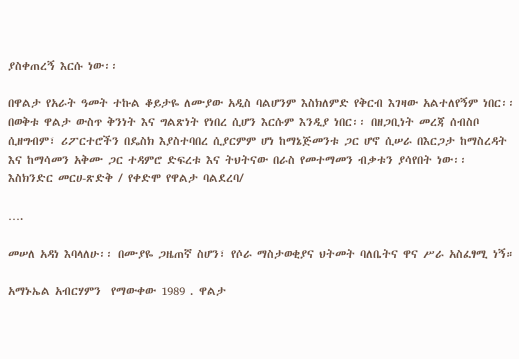ያስቀጠረኝ እርሱ ነው፡፡

በዋልታ የአራት ዓመት ተኩል ቆይታዬ ለሙያው አዲስ ባልሆንም እስክለምድ የቅርብ እገዛው አልተለየኝም ነበር፡፡ በወቅቱ ዋልታ ውስጥ ቅንነት እና ግልጽነት የነበረ ሲሆን እርሱም እንዲያ ነበር፡፡ በዘጋቢነት መረጃ ሰብስቦ ሲዘግብም፣ ሪፖርተሮችን በዴስክ እያስተባበረ ሲያርምም ሆነ ከማኔጅመንቱ ጋር ሆኖ ሲሠራ በእርጋታ ከማስረዳት እና ከማሳመን አቅሙ ጋር ተዳምሮ ድፍረቱ እና ትህትናው በራስ የመተማመን ብቃቱን ያሳየበት ነው፡፡    እስክንድር መርሀ-ጽድቅ / የቀድሞ የዋልታ ባልደረባ/

….

መሠለ አዳነ እባላለሁ፡፡ በሙያዬ ጋዜጠኛ ስሆን፣ የሶራ ማስታወቂያና ህትመት ባለቤትና ዋና ሥራ አስፈፃሚ ነኝ።

አማኑኤል አብርሃምን  የማውቀው 1989 . ዋልታ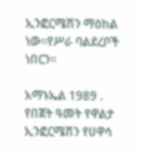ኢንፎርሜሽን ማዕከል  ነው።የሥራ ባልደረቦች ነበርን።

አማኑኤል 1989 .  የበጀት ዓመት የዋልታ ኢንፎርሜሽን የሀዋሳ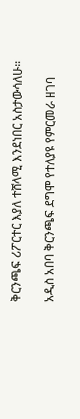ቅርንጫፍ ሪፖርተር እያለ ተሸላሚ እንደነበር አስታውሳለሁ።

አዲስ አበባ ቅርንጫፍ ደግሞ የተለያዩ የምርመራ ዘገባ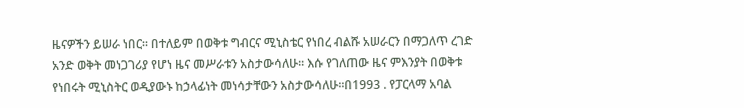ዜናዎችን ይሠራ ነበር። በተለይም በወቅቱ ግብርና ሚኒስቴር የነበረ ብልሹ አሠራርን በማጋለጥ ረገድ አንድ ወቅት መነጋገሪያ የሆነ ዜና መሥራቱን አስታውሳለሁ፡፡ እሱ የገለጠው ዜና ምእንያት በወቅቱ የነበሩት ሚኒስትር ወዲያውኑ ከኃላፊነት መነሳታቸውን አስታውሳለሁ።በ1993 . የፓርላማ አባል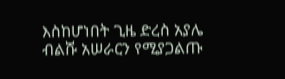እስከሆነበት ጊዜ ድረስ አያሌ ብልሹ አሠራርን የሚያጋልጡ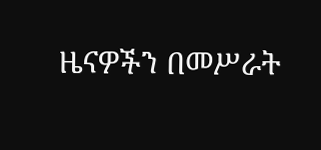ዜናዎችን በመሥራት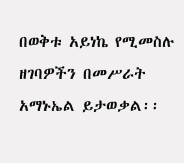በወቅቱ አይነኬ የሚመስሉ ዘገባዎችን በመሥራት አማኑኤል ይታወቃል፡፡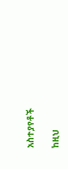አስተያየቶች

ከዚህ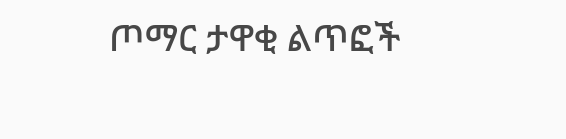ጦማር ታዋቂ ልጥፎች